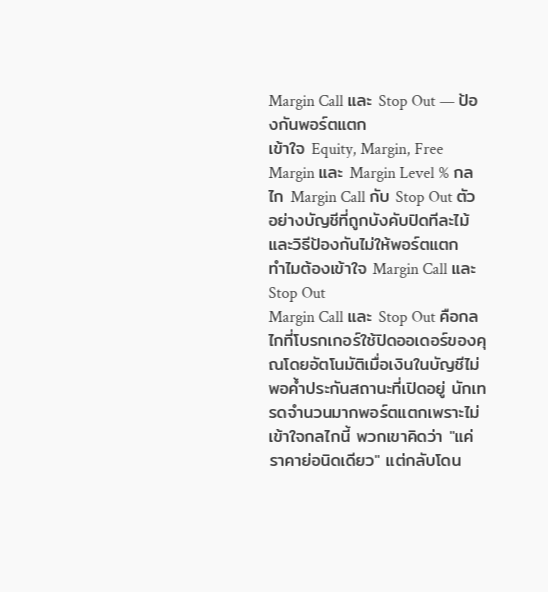Margin Call และ Stop Out — ป้องกันพอร์ตแตก
เข้าใจ Equity, Margin, Free Margin และ Margin Level % กลไก Margin Call กับ Stop Out ตัวอย่างบัญชีที่ถูกบังคับปิดทีละไม้ และวิธีป้องกันไม่ให้พอร์ตแตก
ทำไมต้องเข้าใจ Margin Call และ Stop Out
Margin Call และ Stop Out คือกลไกที่โบรกเกอร์ใช้ปิดออเดอร์ของคุณโดยอัตโนมัติเมื่อเงินในบัญชีไม่พอค้ำประกันสถานะที่เปิดอยู่ นักเทรดจำนวนมากพอร์ตแตกเพราะไม่เข้าใจกลไกนี้ พวกเขาคิดว่า "แค่ราคาย่อนิดเดียว" แต่กลับโดน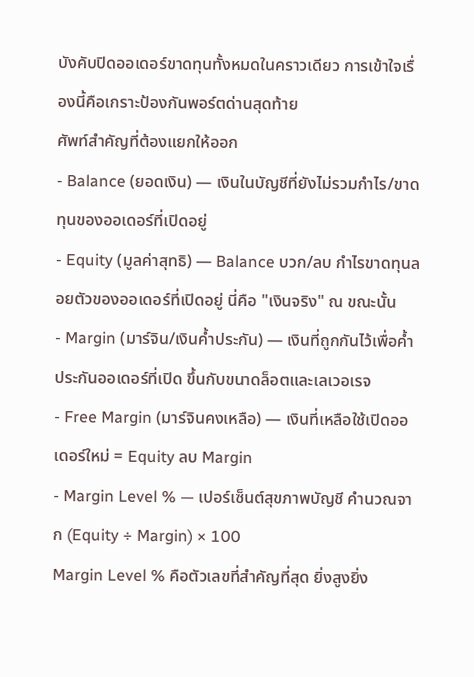บังคับปิดออเดอร์ขาดทุนทั้งหมดในคราวเดียว การเข้าใจเรื่องนี้คือเกราะป้องกันพอร์ตด่านสุดท้าย
ศัพท์สำคัญที่ต้องแยกให้ออก
- Balance (ยอดเงิน) — เงินในบัญชีที่ยังไม่รวมกำไร/ขาดทุนของออเดอร์ที่เปิดอยู่
- Equity (มูลค่าสุทธิ) — Balance บวก/ลบ กำไรขาดทุนลอยตัวของออเดอร์ที่เปิดอยู่ นี่คือ "เงินจริง" ณ ขณะนั้น
- Margin (มาร์จิน/เงินค้ำประกัน) — เงินที่ถูกกันไว้เพื่อค้ำประกันออเดอร์ที่เปิด ขึ้นกับขนาดล็อตและเลเวอเรจ
- Free Margin (มาร์จินคงเหลือ) — เงินที่เหลือใช้เปิดออเดอร์ใหม่ = Equity ลบ Margin
- Margin Level % — เปอร์เซ็นต์สุขภาพบัญชี คำนวณจาก (Equity ÷ Margin) × 100
Margin Level % คือตัวเลขที่สำคัญที่สุด ยิ่งสูงยิ่ง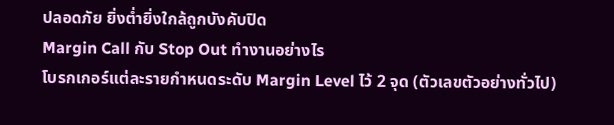ปลอดภัย ยิ่งต่ำยิ่งใกล้ถูกบังคับปิด
Margin Call กับ Stop Out ทำงานอย่างไร
โบรกเกอร์แต่ละรายกำหนดระดับ Margin Level ไว้ 2 จุด (ตัวเลขตัวอย่างทั่วไป)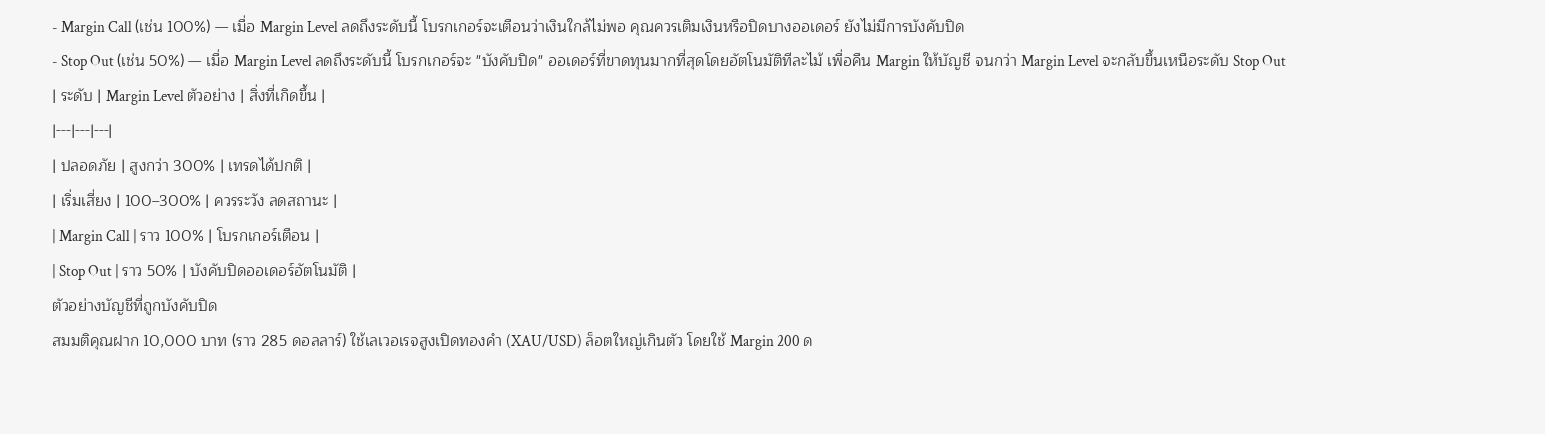- Margin Call (เช่น 100%) — เมื่อ Margin Level ลดถึงระดับนี้ โบรกเกอร์จะเตือนว่าเงินใกล้ไม่พอ คุณควรเติมเงินหรือปิดบางออเดอร์ ยังไม่มีการบังคับปิด
- Stop Out (เช่น 50%) — เมื่อ Margin Level ลดถึงระดับนี้ โบรกเกอร์จะ "บังคับปิด" ออเดอร์ที่ขาดทุนมากที่สุดโดยอัตโนมัติทีละไม้ เพื่อคืน Margin ให้บัญชี จนกว่า Margin Level จะกลับขึ้นเหนือระดับ Stop Out
| ระดับ | Margin Level ตัวอย่าง | สิ่งที่เกิดขึ้น |
|---|---|---|
| ปลอดภัย | สูงกว่า 300% | เทรดได้ปกติ |
| เริ่มเสี่ยง | 100–300% | ควรระวัง ลดสถานะ |
| Margin Call | ราว 100% | โบรกเกอร์เตือน |
| Stop Out | ราว 50% | บังคับปิดออเดอร์อัตโนมัติ |
ตัวอย่างบัญชีที่ถูกบังคับปิด
สมมติคุณฝาก 10,000 บาท (ราว 285 ดอลลาร์) ใช้เลเวอเรจสูงเปิดทองคำ (XAU/USD) ล็อตใหญ่เกินตัว โดยใช้ Margin 200 ด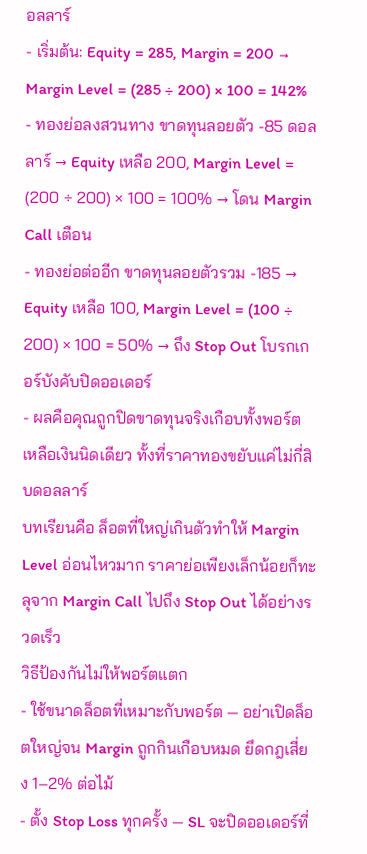อลลาร์
- เริ่มต้น: Equity = 285, Margin = 200 → Margin Level = (285 ÷ 200) × 100 = 142%
- ทองย่อลงสวนทาง ขาดทุนลอยตัว -85 ดอลลาร์ → Equity เหลือ 200, Margin Level = (200 ÷ 200) × 100 = 100% → โดน Margin Call เตือน
- ทองย่อต่ออีก ขาดทุนลอยตัวรวม -185 → Equity เหลือ 100, Margin Level = (100 ÷ 200) × 100 = 50% → ถึง Stop Out โบรกเกอร์บังคับปิดออเดอร์
- ผลคือคุณถูกปิดขาดทุนจริงเกือบทั้งพอร์ต เหลือเงินนิดเดียว ทั้งที่ราคาทองขยับแค่ไม่กี่สิบดอลลาร์
บทเรียนคือ ล็อตที่ใหญ่เกินตัวทำให้ Margin Level อ่อนไหวมาก ราคาย่อเพียงเล็กน้อยก็ทะลุจาก Margin Call ไปถึง Stop Out ได้อย่างรวดเร็ว
วิธีป้องกันไม่ให้พอร์ตแตก
- ใช้ขนาดล็อตที่เหมาะกับพอร์ต — อย่าเปิดล็อตใหญ่จน Margin ถูกกินเกือบหมด ยึดกฎเสี่ยง 1–2% ต่อไม้
- ตั้ง Stop Loss ทุกครั้ง — SL จะปิดออเดอร์ที่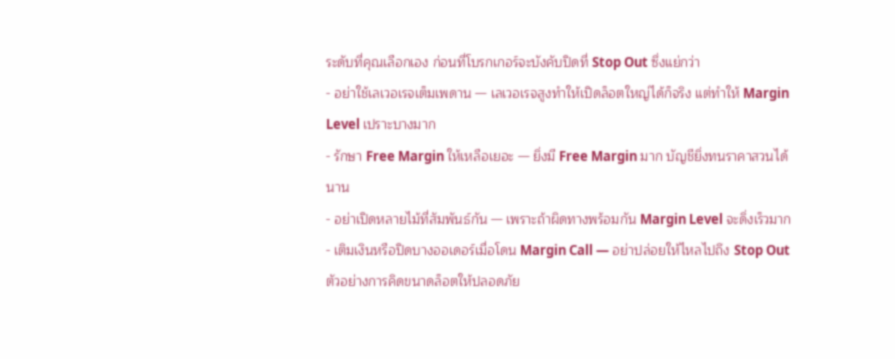ระดับที่คุณเลือกเอง ก่อนที่โบรกเกอร์จะบังคับปิดที่ Stop Out ซึ่งแย่กว่า
- อย่าใช้เลเวอเรจเต็มเพดาน — เลเวอเรจสูงทำให้เปิดล็อตใหญ่ได้ก็จริง แต่ทำให้ Margin Level เปราะบางมาก
- รักษา Free Margin ให้เหลือเยอะ — ยิ่งมี Free Margin มาก บัญชียิ่งทนราคาสวนได้นาน
- อย่าเปิดหลายไม้ที่สัมพันธ์กัน — เพราะถ้าผิดทางพร้อมกัน Margin Level จะดิ่งเร็วมาก
- เติมเงินหรือปิดบางออเดอร์เมื่อโดน Margin Call — อย่าปล่อยให้ไหลไปถึง Stop Out
ตัวอย่างการคิดขนาดล็อตให้ปลอดภัย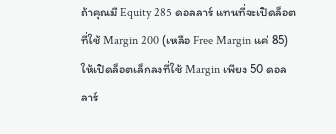ถ้าคุณมี Equity 285 ดอลลาร์ แทนที่จะเปิดล็อตที่ใช้ Margin 200 (เหลือ Free Margin แค่ 85) ให้เปิดล็อตเล็กลงที่ใช้ Margin เพียง 50 ดอลลาร์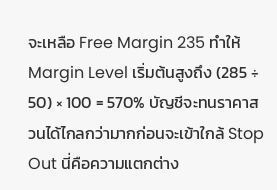จะเหลือ Free Margin 235 ทำให้ Margin Level เริ่มต้นสูงถึง (285 ÷ 50) × 100 = 570% บัญชีจะทนราคาสวนได้ไกลกว่ามากก่อนจะเข้าใกล้ Stop Out นี่คือความแตกต่าง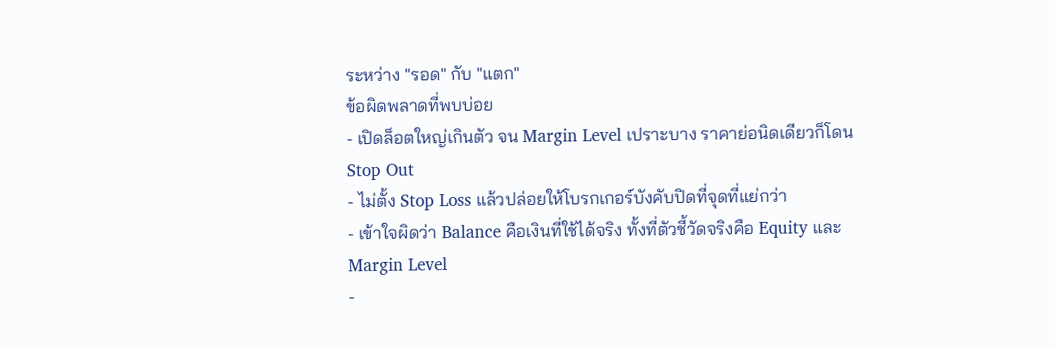ระหว่าง "รอด" กับ "แตก"
ข้อผิดพลาดที่พบบ่อย
- เปิดล็อตใหญ่เกินตัว จน Margin Level เปราะบาง ราคาย่อนิดเดียวก็โดน Stop Out
- ไม่ตั้ง Stop Loss แล้วปล่อยให้โบรกเกอร์บังคับปิดที่จุดที่แย่กว่า
- เข้าใจผิดว่า Balance คือเงินที่ใช้ได้จริง ทั้งที่ตัวชี้วัดจริงคือ Equity และ Margin Level
-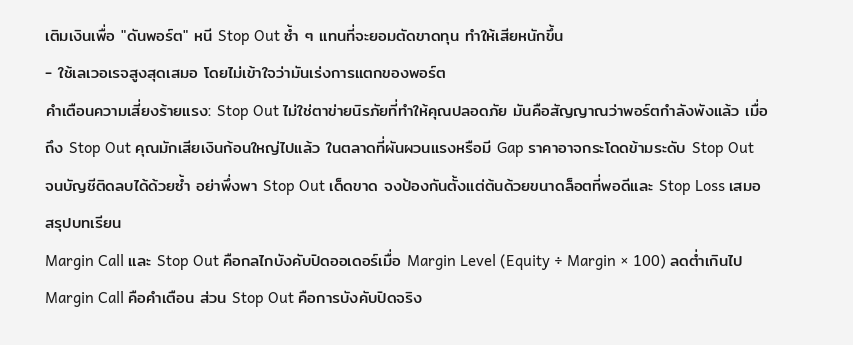เติมเงินเพื่อ "ดันพอร์ต" หนี Stop Out ซ้ำ ๆ แทนที่จะยอมตัดขาดทุน ทำให้เสียหนักขึ้น
- ใช้เลเวอเรจสูงสุดเสมอ โดยไม่เข้าใจว่ามันเร่งการแตกของพอร์ต
คำเตือนความเสี่ยงร้ายแรง: Stop Out ไม่ใช่ตาข่ายนิรภัยที่ทำให้คุณปลอดภัย มันคือสัญญาณว่าพอร์ตกำลังพังแล้ว เมื่อถึง Stop Out คุณมักเสียเงินก้อนใหญ่ไปแล้ว ในตลาดที่ผันผวนแรงหรือมี Gap ราคาอาจกระโดดข้ามระดับ Stop Out จนบัญชีติดลบได้ด้วยซ้ำ อย่าพึ่งพา Stop Out เด็ดขาด จงป้องกันตั้งแต่ต้นด้วยขนาดล็อตที่พอดีและ Stop Loss เสมอ
สรุปบทเรียน
Margin Call และ Stop Out คือกลไกบังคับปิดออเดอร์เมื่อ Margin Level (Equity ÷ Margin × 100) ลดต่ำเกินไป Margin Call คือคำเตือน ส่วน Stop Out คือการบังคับปิดจริง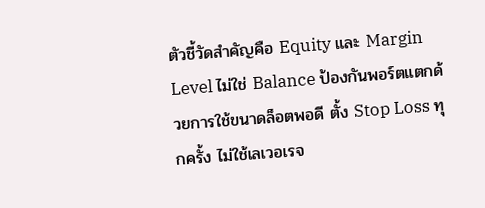ตัวชี้วัดสำคัญคือ Equity และ Margin Level ไม่ใช่ Balance ป้องกันพอร์ตแตกด้วยการใช้ขนาดล็อตพอดี ตั้ง Stop Loss ทุกครั้ง ไม่ใช้เลเวอเรจ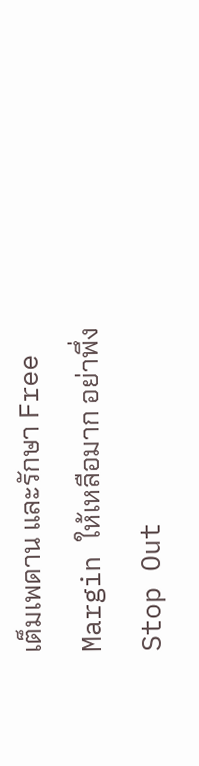เต็มเพดาน และรักษา Free Margin ให้เหลือมาก อย่าพึ่ง Stop Out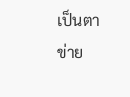เป็นตาข่าย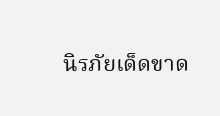นิรภัยเด็ดขาด